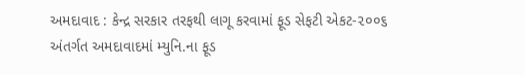અમદાવાદ : કેન્દ્ર સરકાર તરફથી લાગૂ કરવામાં ફૂડ સેફટી એકટ-૨૦૦૬ અંતર્ગત અમદાવાદમાં મ્યુનિ.ના ફૂડ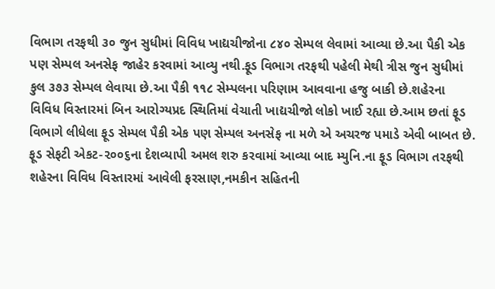વિભાગ તરફથી ૩૦ જુન સુધીમાં વિવિધ ખાદ્યચીજોના ૮૪૦ સેમ્પલ લેવામાં આવ્યા છે.આ પૈકી એક પણ સેમ્પલ અનસેફ જાહેર કરવામાં આવ્યુ નથી.ફૂડ વિભાગ તરફથી પહેલી મેથી ત્રીસ જુન સુધીમાં કુલ ૩૭૩ સેમ્પલ લેવાયા છે.આ પૈકી ૧૧૮ સેમ્પલના પરિણામ આવવાના હજુ બાકી છે.શહેરના વિવિધ વિસ્તારમાં બિન આરોગ્યપ્રદ સ્થિતિમાં વેચાતી ખાદ્યચીજો લોકો ખાઈ રહ્યા છે.આમ છતાં ફૂડ વિભાગે લીધેલા ફૂડ સેમ્પલ પૈકી એક પણ સેમ્પલ અનસેફ ના મળે એ અચરજ પમાડે એવી બાબત છે.
ફૂડ સેફટી એકટ-૨૦૦૬ના દેશવ્યાપી અમલ શરુ કરવામાં આવ્યા બાદ મ્યુનિ.ના ફૂડ વિભાગ તરફથી શહેરના વિવિધ વિસ્તારમાં આવેલી ફરસાણ,નમકીન સહિતની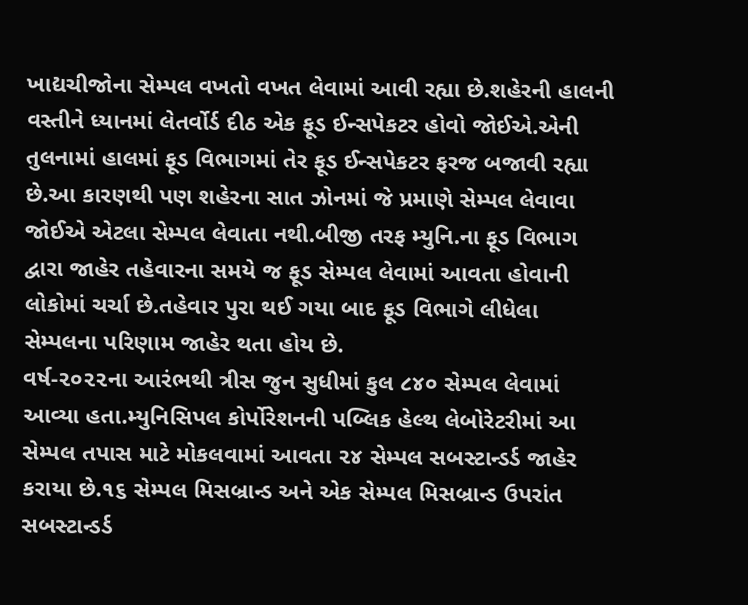ખાદ્યચીજોના સેમ્પલ વખતો વખત લેવામાં આવી રહ્યા છે.શહેરની હાલની વસ્તીને ધ્યાનમાં લેતર્વોર્ડ દીઠ એક ફૂડ ઈન્સપેકટર હોવો જોઈએ.એની તુલનામાં હાલમાં ફૂડ વિભાગમાં તેર ફૂડ ઈન્સપેકટર ફરજ બજાવી રહ્યા છે.આ કારણથી પણ શહેરના સાત ઝોનમાં જે પ્રમાણે સેમ્પલ લેવાવા જોઈએ એટલા સેમ્પલ લેવાતા નથી.બીજી તરફ મ્યુનિ.ના ફૂડ વિભાગ દ્વારા જાહેર તહેવારના સમયે જ ફૂડ સેમ્પલ લેવામાં આવતા હોવાની લોકોમાં ચર્ચા છે.તહેવાર પુરા થઈ ગયા બાદ ફૂડ વિભાગે લીધેલા સેમ્પલના પરિણામ જાહેર થતા હોય છે.
વર્ષ-૨૦૨૨ના આરંભથી ત્રીસ જુન સુધીમાં કુલ ૮૪૦ સેમ્પલ લેવામાં આવ્યા હતા.મ્યુનિસિપલ કોર્પોરેશનની પબ્લિક હેલ્થ લેબોરેટરીમાં આ સેમ્પલ તપાસ માટે મોકલવામાં આવતા ૨૪ સેમ્પલ સબસ્ટાન્ડર્ડ જાહેર કરાયા છે.૧૬ સેમ્પલ મિસબ્રાન્ડ અને એક સેમ્પલ મિસબ્રાન્ડ ઉપરાંત સબસ્ટાન્ડર્ડ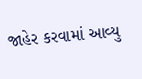જાહેર કરવામાં આવ્યુ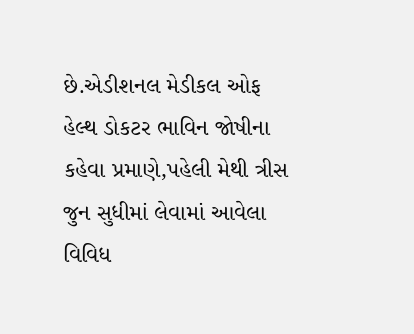છે.એડીશનલ મેડીકલ ઓફ હેલ્થ ડોકટર ભાવિન જોષીના કહેવા પ્રમાણે,પહેલી મેથી ત્રીસ જુન સુધીમાં લેવામાં આવેલા વિવિધ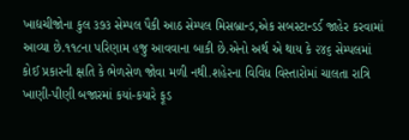ખાદ્યચીજોના કુલ ૩૭૩ સેમ્પલ પૈકી આઠ સેમ્પલ મિસબ્રાન્ડ,એક સબસ્ટાન્ડર્ડ જાહેર કરવામાં આવ્યા છે.૧૧૮ના પરિણામ હજુ આવવાના બાકી છે.એનો અર્થ એ થાય કે ૨૪૬ સેમ્પલમાં કોઈ પ્રકારની ક્ષતિ કે ભેળસેળ જોવા મળી નથી.શહેરના વિવિધ વિસ્તારોમાં ચાલતા રાત્રિ ખાણી-પીણી બજારમાં કયાં-કયારે ફૂડ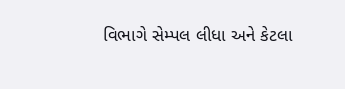વિભાગે સેમ્પલ લીધા અને કેટલા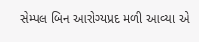સેમ્પલ બિન આરોગ્યપ્રદ મળી આવ્યા એ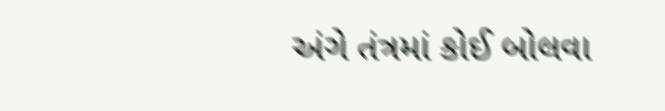અંગે તંત્રમાં કોઈ બોલવા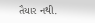તૈયાર નથી.